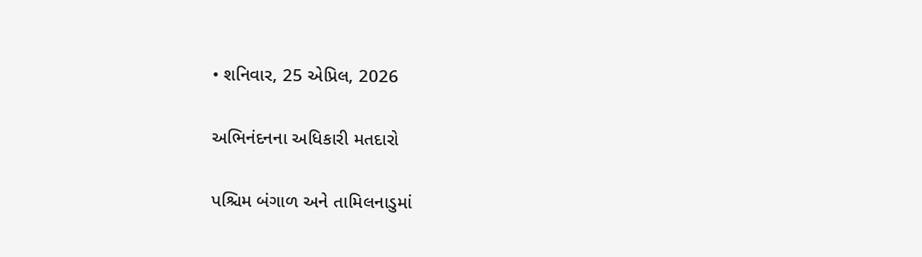• શનિવાર, 25 એપ્રિલ, 2026

અભિનંદનના અધિકારી મતદારો

પશ્ચિમ બંગાળ અને તામિલનાડુમાં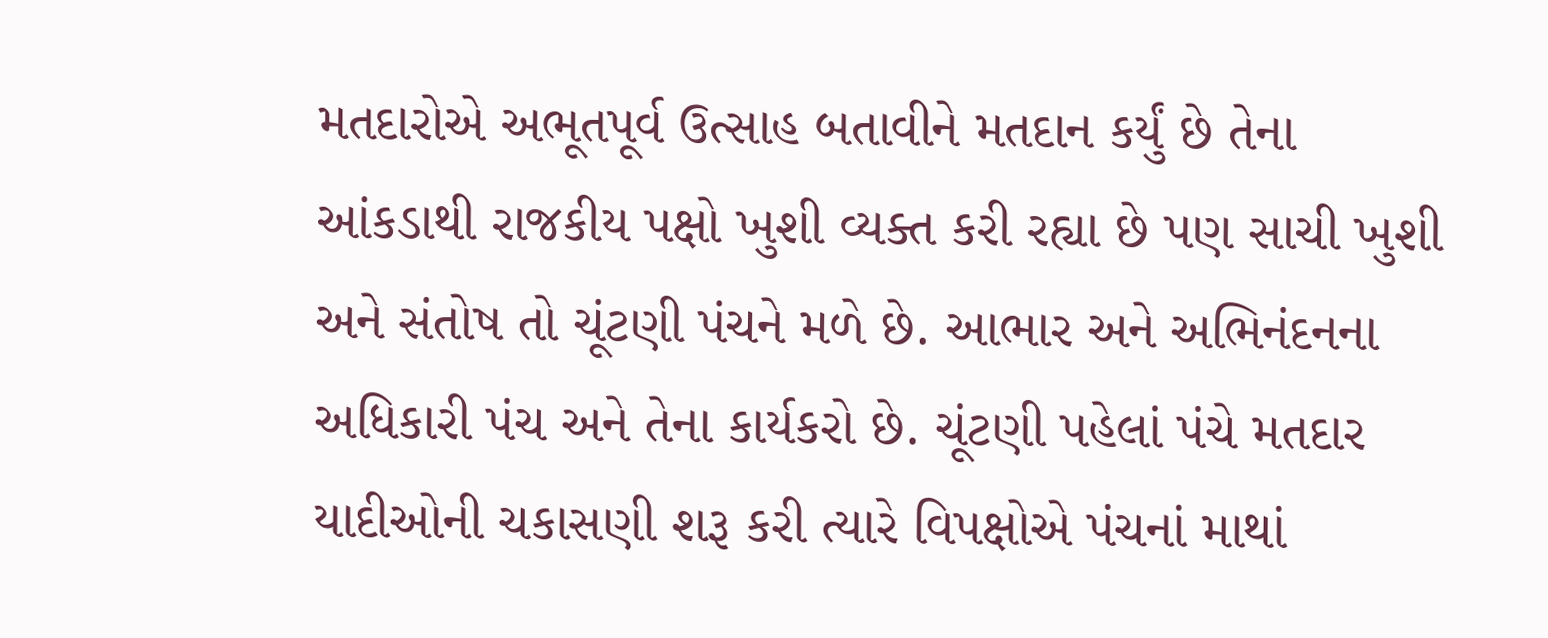મતદારોએ અભૂતપૂર્વ ઉત્સાહ બતાવીને મતદાન કર્યું છે તેના આંકડાથી રાજકીય પક્ષો ખુશી વ્યક્ત કરી રહ્યા છે પણ સાચી ખુશી અને સંતોષ તો ચૂંટણી પંચને મળે છે. આભાર અને અભિનંદનના અધિકારી પંચ અને તેના કાર્યકરો છે. ચૂંટણી પહેલાં પંચે મતદાર યાદીઓની ચકાસણી શરૂ કરી ત્યારે વિપક્ષોએ પંચનાં માથાં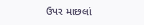ઉપર માછલાં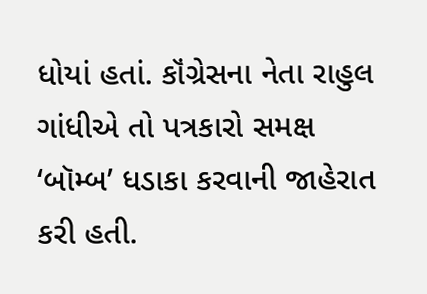ધોયાં હતાં. કૉંગ્રેસના નેતા રાહુલ ગાંધીએ તો પત્રકારો સમક્ષ ‘બૉમ્બ’ ધડાકા કરવાની જાહેરાત કરી હતી.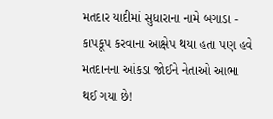મતદાર યાદીમાં સુધારાના નામે બગાડા - કાપકૂપ કરવાના આક્ષેપ થયા હતા પણ હવે મતદાનના આંકડા જોઈને નેતાઓ આભા થઈ ગયા છે!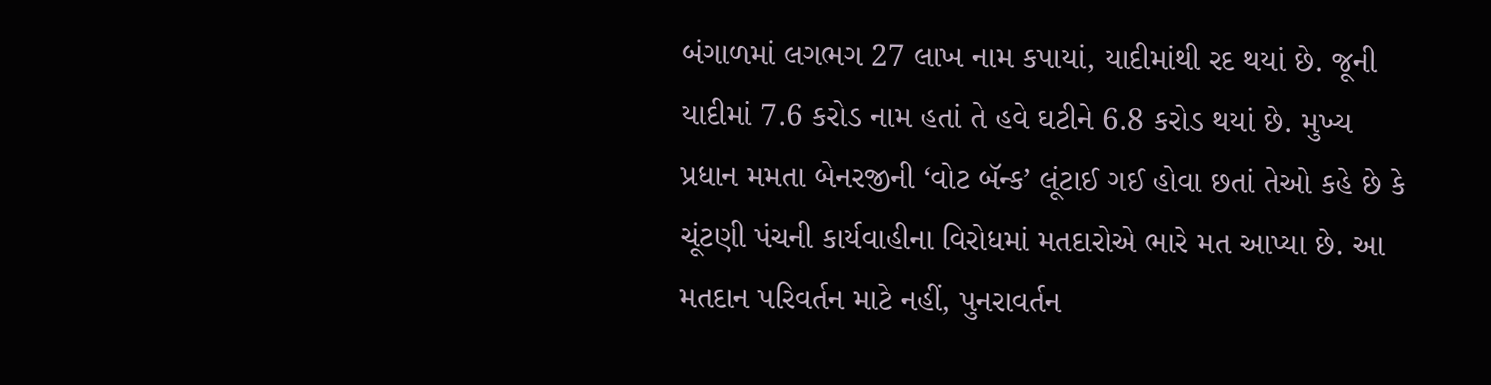બંગાળમાં લગભગ 27 લાખ નામ કપાયાં, યાદીમાંથી રદ થયાં છે. જૂની યાદીમાં 7.6 કરોડ નામ હતાં તે હવે ઘટીને 6.8 કરોડ થયાં છે. મુખ્ય પ્રધાન મમતા બેનરજીની ‘વોટ બૅન્ક’ લૂંટાઈ ગઈ હોવા છતાં તેઓ કહે છે કે ચૂંટણી પંચની કાર્યવાહીના વિરોધમાં મતદારોએ ભારે મત આપ્યા છે. આ મતદાન પરિવર્તન માટે નહીં, પુનરાવર્તન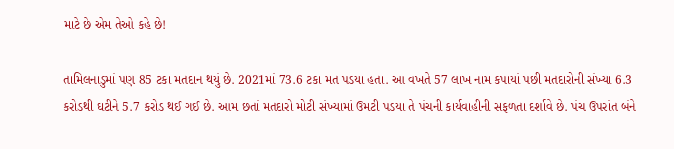માટે છે એમ તેઓ કહે છે!

તામિલનાડુમાં પણ 85 ટકા મતદાન થયું છે. 2021માં 73.6 ટકા મત પડયા હતા. આ વખતે 57 લાખ નામ કપાયાં પછી મતદારોની સંખ્યા 6.3 કરોડથી ઘટીને 5.7 કરોડ થઈ ગઈ છે. આમ છતાં મતદારો મોટી સંખ્યામાં ઉમટી પડયા તે પંચની કાર્યવાહીની સફળતા દર્શાવે છે. પંચ ઉપરાંત બંને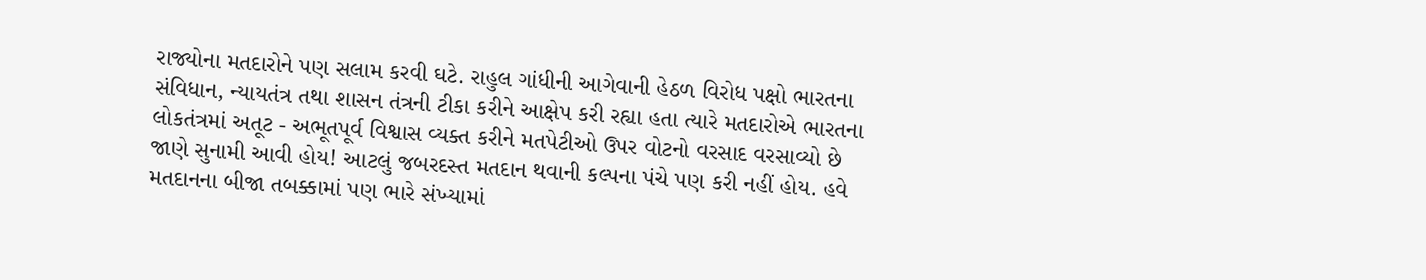રાજ્યોના મતદારોને પણ સલામ કરવી ઘટે. રાહુલ ગાંધીની આગેવાની હેઠળ વિરોધ પક્ષો ભારતના સંવિધાન, ન્યાયતંત્ર તથા શાસન તંત્રની ટીકા કરીને આક્ષેપ કરી રહ્યા હતા ત્યારે મતદારોએ ભારતના લોકતંત્રમાં અતૂટ - અભૂતપૂર્વ વિશ્વાસ વ્યક્ત કરીને મતપેટીઓ ઉપર વોટનો વરસાદ વરસાવ્યો છે જાણે સુનામી આવી હોય! આટલું જબરદસ્ત મતદાન થવાની કલ્પના પંચે પણ કરી નહીં હોય. હવે મતદાનના બીજા તબક્કામાં પણ ભારે સંખ્યામાં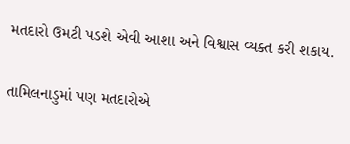મતદારો ઉમટી પડશે એવી આશા અને વિશ્વાસ વ્યક્ત કરી શકાય.

તામિલનાડુમાં પણ મતદારોએ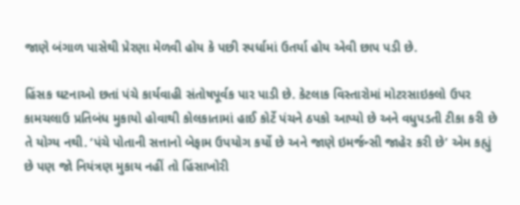જાણે બંગાળ પાસેથી પ્રેરણા મેળવી હોય કે પછી સ્પર્ધામાં ઉતર્યા હોય એવી છાપ પડી છે.

હિંસક ઘટનાઓ છતાં પંચે કાર્યવાહી સંતોષપૂર્વક પાર પાડી છે. કેટલાક વિસ્તારોમાં મોટરસાઇકલો ઉપર કામચલાઉ પ્રતિબંધ મુકાયો હોવાથી કોલકાતામાં હાઈ કોર્ટે પંચને ઠપકો આપ્યો છે અને વધુપડતી ટીકા કરી છે તે યોગ્ય નથી. ‘પંચે પોતાની સત્તાનો બેફામ ઉપયોગ કર્યો છે અને જાણે ઇમર્જન્સી જાહેર કરી છે’ એમ કહ્યું છે પણ જો નિયંત્રણ મુકાય નહીં તો હિંસાખોરી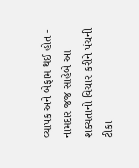વ્યાપક અને બેફામ થઈ હોત - નામદાર જજ સાહેબે આ શક્યતાનો વિચાર કરીને પંચની ટીકા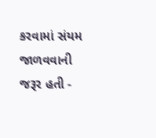કરવામાં સંયમ જાળવવાની જરૂર હતી -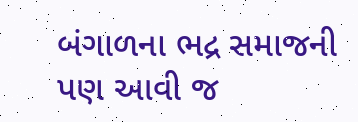બંગાળના ભદ્ર સમાજની પણ આવી જ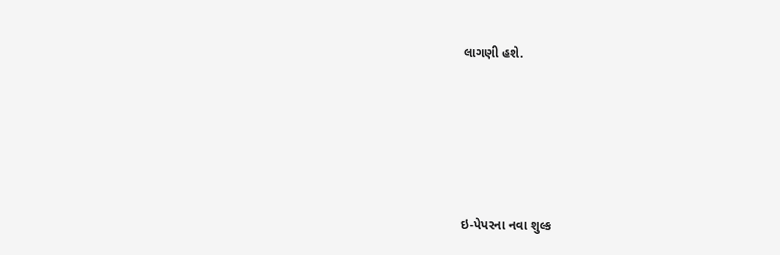લાગણી હશે.







ઇ-પેપરના નવા શુલ્ક